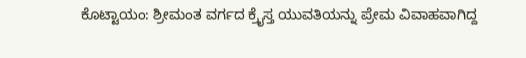ಕೊಟ್ಟಾಯಂ: ಶ್ರೀಮಂತ ವರ್ಗದ ಕ್ರೈಸ್ತ ಯುವತಿಯನ್ನು ಪ್ರೇಮ ವಿವಾಹವಾಗಿದ್ದ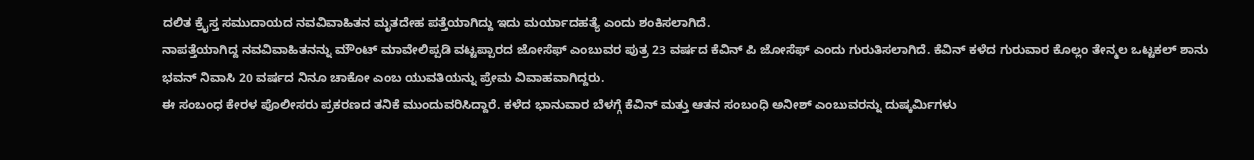ದಲಿತ ಕ್ರೈಸ್ತ ಸಮುದಾಯದ ನವವಿವಾಹಿತನ ಮೃತದೇಹ ಪತ್ತೆಯಾಗಿದ್ದು ಇದು ಮರ್ಯಾದಹತ್ಯೆ ಎಂದು ಶಂಕಿಸಲಾಗಿದೆ.
ನಾಪತ್ತೆಯಾಗಿದ್ದ ನವವಿವಾಹಿತನನ್ನು ಮೌಂಟ್ ಮಾವೇಲಿಪ್ಪಡಿ ವಟ್ಟಪ್ಪಾರದ ಜೋಸೆಫ್ ಎಂಬುವರ ಪುತ್ರ 23 ವರ್ಷದ ಕೆವಿನ್ ಪಿ ಜೋಸೆಫ್ ಎಂದು ಗುರುತಿಸಲಾಗಿದೆ. ಕೆವಿನ್ ಕಳೆದ ಗುರುವಾರ ಕೊಲ್ಲಂ ತೇನ್ಮಲ ಒಟ್ಟಕಲ್ ಶಾನು ಭವನ್ ನಿವಾಸಿ 20 ವರ್ಷದ ನಿನೂ ಚಾಕೋ ಎಂಬ ಯುವತಿಯನ್ನು ಪ್ರೇಮ ವಿವಾಹವಾಗಿದ್ದರು.
ಈ ಸಂಬಂಧ ಕೇರಳ ಪೊಲೀಸರು ಪ್ರಕರಣದ ತನಿಕೆ ಮುಂದುವರಿಸಿದ್ದಾರೆ. ಕಳೆದ ಭಾನುವಾರ ಬೆಳಗ್ಗೆ ಕೆವಿನ್ ಮತ್ತು ಆತನ ಸಂಬಂಧಿ ಅನೀಶ್ ಎಂಬುವರನ್ನು ದುಷ್ಕರ್ಮಿಗಳು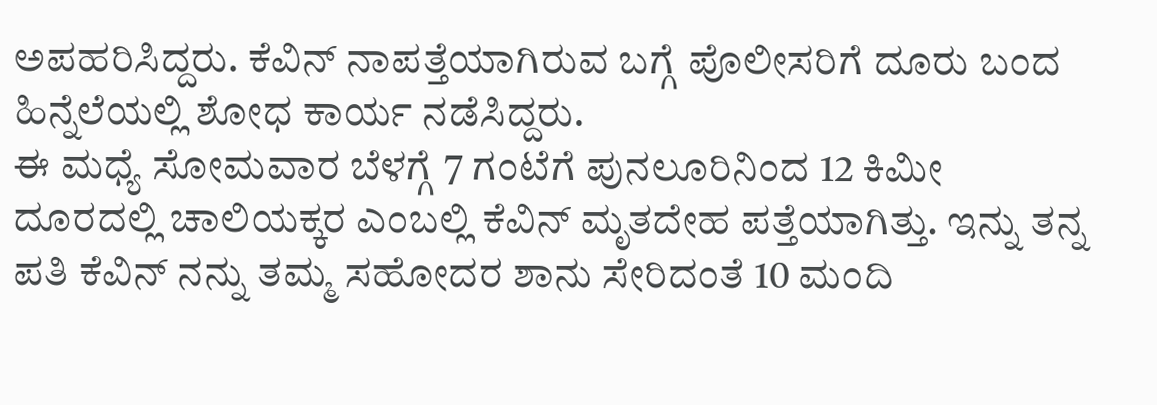ಅಪಹರಿಸಿದ್ದರು. ಕೆವಿನ್ ನಾಪತ್ತೆಯಾಗಿರುವ ಬಗ್ಗೆ ಪೊಲೀಸರಿಗೆ ದೂರು ಬಂದ ಹಿನ್ನೆಲೆಯಲ್ಲಿ ಶೋಧ ಕಾರ್ಯ ನಡೆಸಿದ್ದರು.
ಈ ಮಧ್ಯೆ ಸೋಮವಾರ ಬೆಳಗ್ಗೆ 7 ಗಂಟೆಗೆ ಪುನಲೂರಿನಿಂದ 12 ಕಿಮೀ ದೂರದಲ್ಲಿ ಚಾಲಿಯಕ್ಕರ ಎಂಬಲ್ಲಿ ಕೆವಿನ್ ಮೃತದೇಹ ಪತ್ತೆಯಾಗಿತ್ತು. ಇನ್ನು ತನ್ನ ಪತಿ ಕೆವಿನ್ ನನ್ನು ತಮ್ಮ ಸಹೋದರ ಶಾನು ಸೇರಿದಂತೆ 10 ಮಂದಿ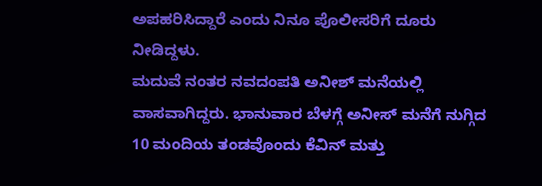ಅಪಹರಿಸಿದ್ದಾರೆ ಎಂದು ನಿನೂ ಪೊಲೀಸರಿಗೆ ದೂರು ನೀಡಿದ್ದಳು.
ಮದುವೆ ನಂತರ ನವದಂಪತಿ ಅನೀಶ್ ಮನೆಯಲ್ಲಿ ವಾಸವಾಗಿದ್ದರು. ಭಾನುವಾರ ಬೆಳಗ್ಗೆ ಅನೀಸ್ ಮನೆಗೆ ನುಗ್ಗಿದ 10 ಮಂದಿಯ ತಂಡವೊಂದು ಕೆವಿನ್ ಮತ್ತು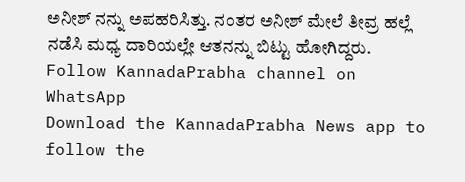ಅನೀಶ್ ನನ್ನು ಅಪಹರಿಸಿತ್ತು. ನಂತರ ಅನೀಶ್ ಮೇಲೆ ತೀವ್ರ ಹಲ್ಲೆ ನಡೆಸಿ ಮಧ್ಯ ದಾರಿಯಲ್ಲೇ ಆತನನ್ನು ಬಿಟ್ಟು ಹೋಗಿದ್ದರು.
Follow KannadaPrabha channel on WhatsApp
Download the KannadaPrabha News app to follow the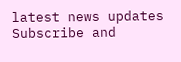latest news updates
Subscribe and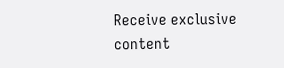Receive exclusive content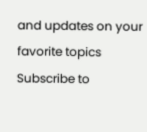and updates on your favorite topics
Subscribe to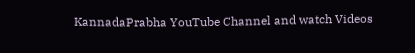KannadaPrabha YouTube Channel and watch Videos